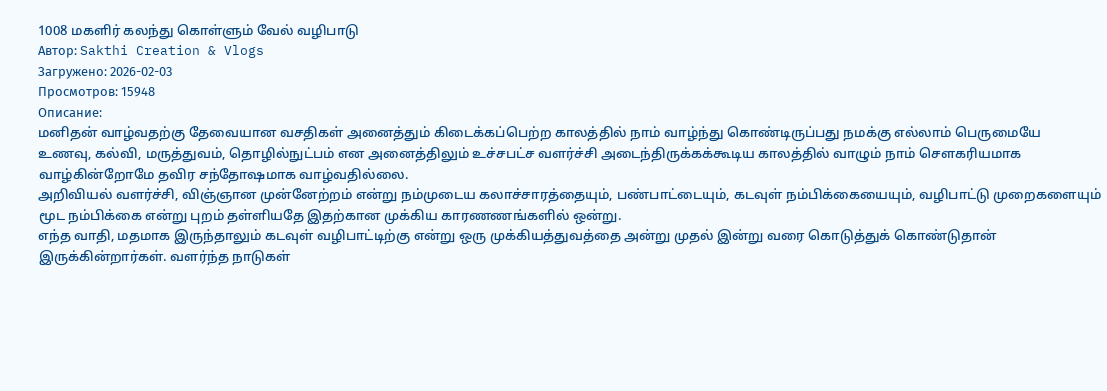1008 மகளிர் கலந்து கொள்ளும் வேல் வழிபாடு
Автор: Sakthi Creation & Vlogs
Загружено: 2026-02-03
Просмотров: 15948
Описание:
மனிதன் வாழ்வதற்கு தேவையான வசதிகள் அனைத்தும் கிடைக்கப்பெற்ற காலத்தில் நாம் வாழ்ந்து கொண்டிருப்பது நமக்கு எல்லாம் பெருமையே
உணவு, கல்வி, மருத்துவம், தொழில்நுட்பம் என அனைத்திலும் உச்சபட்ச வளர்ச்சி அடைந்திருக்கக்கூடிய காலத்தில் வாழும் நாம் சௌகரியமாக வாழ்கின்றோமே தவிர சந்தோஷமாக வாழ்வதில்லை.
அறிவியல் வளர்ச்சி, விஞ்ஞான முன்னேற்றம் என்று நம்முடைய கலாச்சாரத்தையும், பண்பாட்டையும், கடவுள் நம்பிக்கையையும், வழிபாட்டு முறைகளையும் மூட நம்பிக்கை என்று புறம் தள்ளியதே இதற்கான முக்கிய காரணணங்களில் ஒன்று.
எந்த வாதி, மதமாக இருந்தாலும் கடவுள் வழிபாட்டிற்கு என்று ஒரு முக்கியத்துவத்தை அன்று முதல் இன்று வரை கொடுத்துக் கொண்டுதான் இருக்கின்றார்கள். வளர்ந்த நாடுகள்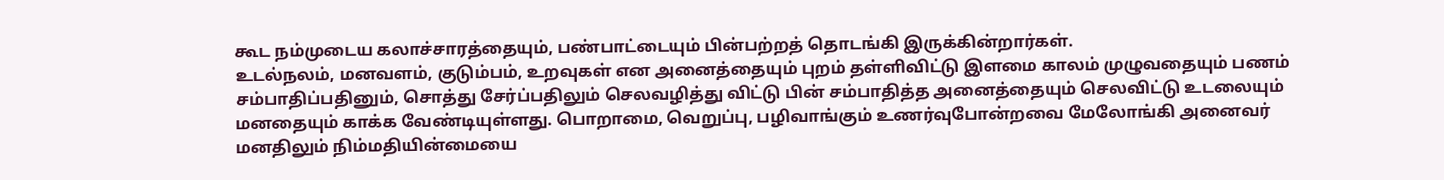கூட நம்முடைய கலாச்சாரத்தையும், பண்பாட்டையும் பின்பற்றத் தொடங்கி இருக்கின்றார்கள்.
உடல்நலம், மனவளம், குடும்பம், உறவுகள் என அனைத்தையும் புறம் தள்ளிவிட்டு இளமை காலம் முழுவதையும் பணம் சம்பாதிப்பதினும், சொத்து சேர்ப்பதிலும் செலவழித்து விட்டு பின் சம்பாதித்த அனைத்தையும் செலவிட்டு உடலையும் மனதையும் காக்க வேண்டியுள்ளது. பொறாமை, வெறுப்பு, பழிவாங்கும் உணர்வுபோன்றவை மேலோங்கி அனைவர் மனதிலும் நிம்மதியின்மையை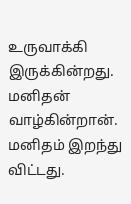உருவாக்கி இருக்கின்றது.
மனிதன் வாழ்கின்றான். மனிதம் இறந்து விட்டது.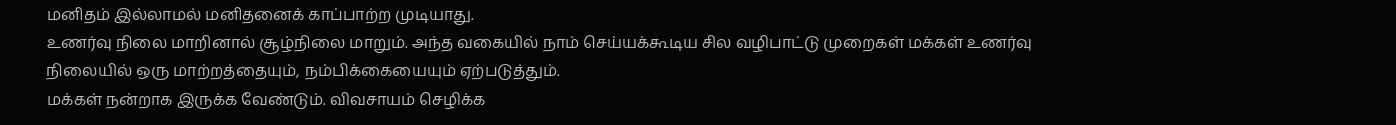மனிதம் இல்லாமல் மனிதனைக் காப்பாற்ற முடியாது.
உணர்வு நிலை மாறினால் சூழ்நிலை மாறும். அந்த வகையில் நாம் செய்யக்கூடிய சில வழிபாட்டு முறைகள் மக்கள் உணர்வு நிலையில் ஒரு மாற்றத்தையும், நம்பிக்கையையும் ஏற்படுத்தும்.
மக்கள் நன்றாக இருக்க வேண்டும். விவசாயம் செழிக்க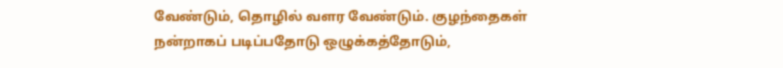வேண்டும், தொழில் வளர வேண்டும். குழந்தைகள் நன்றாகப் படிப்பதோடு ஒழுக்கத்தோடும்,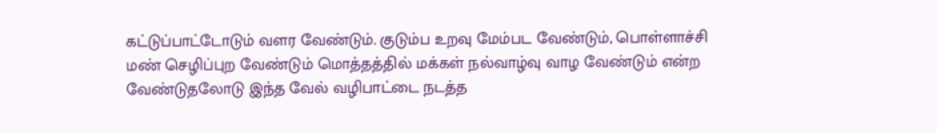கட்டுப்பாட்டோடும் வளர வேண்டும். குடும்ப உறவு மேம்பட வேண்டும், பொள்ளாச்சி மண் செழிப்புற வேண்டும் மொத்தத்தில் மக்கள் நல்வாழ்வு வாழ வேண்டும் என்ற வேண்டுதலோடு இந்த வேல் வழிபாட்டை நடத்த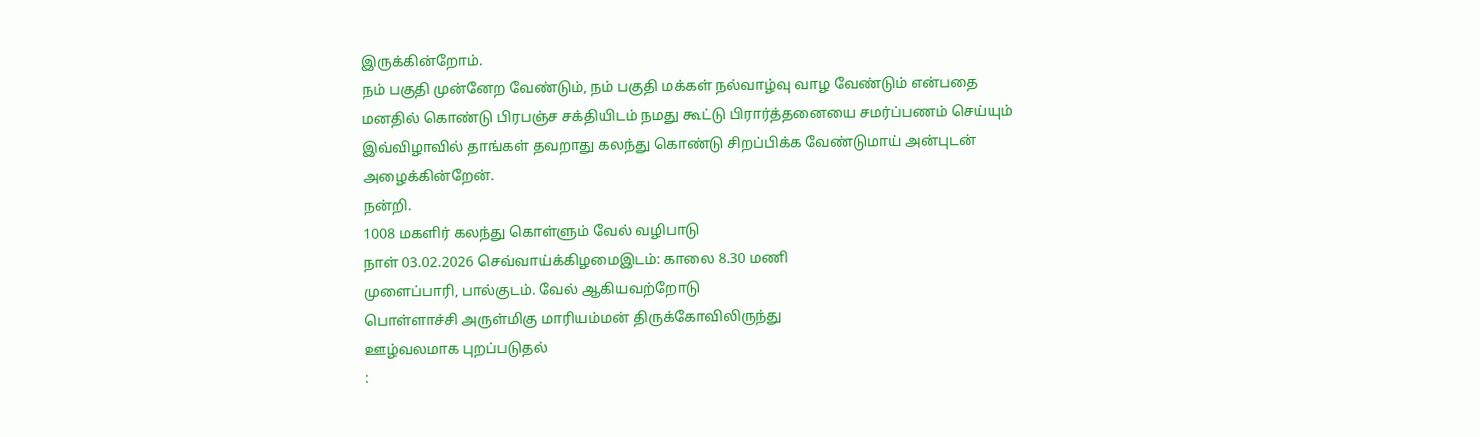இருக்கின்றோம்.
நம் பகுதி முன்னேற வேண்டும், நம் பகுதி மக்கள் நல்வாழ்வு வாழ வேண்டும் என்பதை மனதில் கொண்டு பிரபஞ்ச சக்தியிடம் நமது கூட்டு பிரார்த்தனையை சமர்ப்பணம் செய்யும் இவ்விழாவில் தாங்கள் தவறாது கலந்து கொண்டு சிறப்பிக்க வேண்டுமாய் அன்புடன் அழைக்கின்றேன்.
நன்றி.
1008 மகளிர் கலந்து கொள்ளும் வேல் வழிபாடு
நாள் 03.02.2026 செவ்வாய்க்கிழமைஇடம்: காலை 8.30 மணி
முளைப்பாரி, பால்குடம். வேல் ஆகியவற்றோடு
பொள்ளாச்சி அருள்மிகு மாரியம்மன் திருக்கோவிலிருந்து
ஊழ்வலமாக புறப்படுதல்
: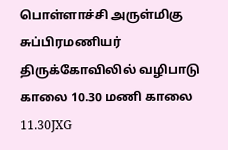பொள்ளாச்சி அருள்மிகு சுப்பிரமணியர் திருக்கோவிலில் வழிபாடு
காலை 10.30 மணி காலை 11.30JXG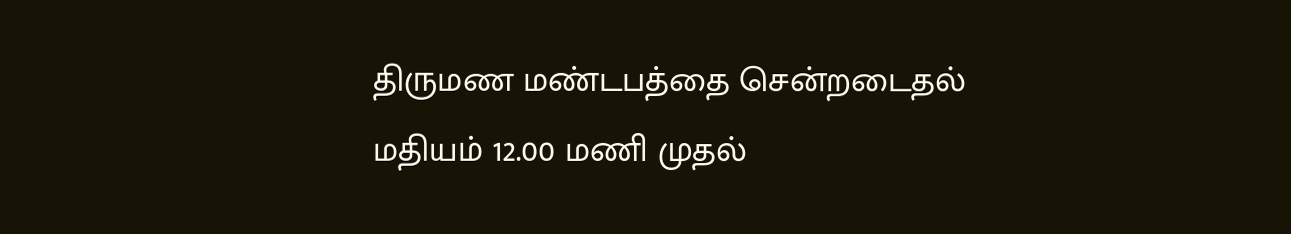திருமண மண்டபத்தை சென்றடைதல்
மதியம் 12.00 மணி முதல்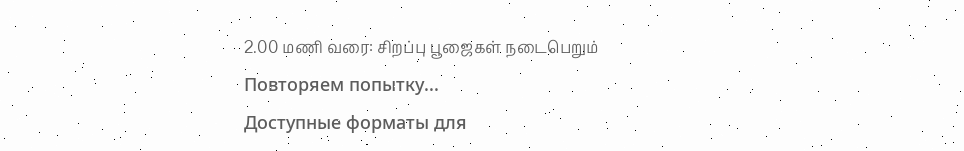2.00 மணி வரை: சிறப்பு பூஜைகள் நடைபெறும்
Повторяем попытку...
Доступные форматы для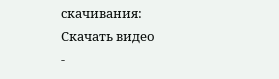скачивания:
Скачать видео
-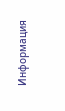Информация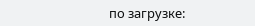по загрузке: